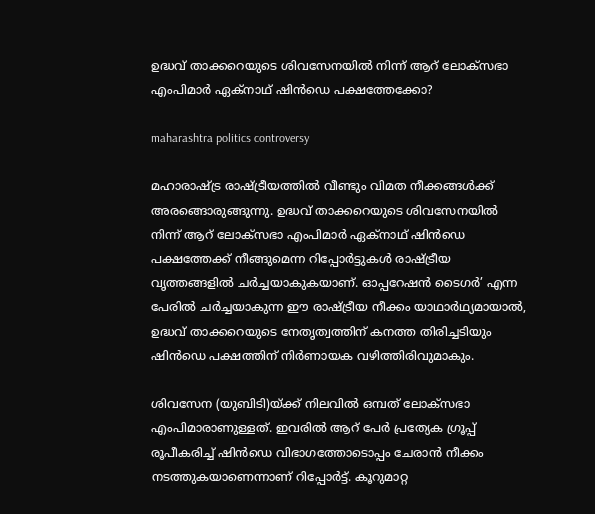ഉദ്ധവ് താക്കറെയുടെ ശിവസേനയിൽ നിന്ന് ആറ് ലോക്‌സഭാ എംപിമാർ ഏക്‌നാഥ് ഷിൻഡെ പക്ഷത്തേക്കോ?

maharashtra politics controversy

മഹാരാഷ്ട്ര രാഷ്ട്രീയത്തിൽ വീണ്ടും വിമത നീക്കങ്ങൾക്ക് അരങ്ങൊരുങ്ങുന്നു. ഉദ്ധവ് താക്കറെയുടെ ശിവസേനയിൽ നിന്ന് ആറ് ലോക്‌സഭാ എംപിമാർ ഏക്‌നാഥ് ഷിൻഡെ പക്ഷത്തേക്ക് നീങ്ങുമെന്ന റിപ്പോർട്ടുകൾ രാഷ്ട്രീയ വൃത്തങ്ങളിൽ ചർച്ചയാകുകയാണ്. ഓപ്പറേഷൻ ടൈഗർ’ എന്ന പേരിൽ ചർച്ചയാകുന്ന ഈ രാഷ്ട്രീയ നീക്കം യാഥാർഥ്യമായാൽ, ഉദ്ധവ് താക്കറെയുടെ നേതൃത്വത്തിന് കനത്ത തിരിച്ചടിയും ഷിൻഡെ പക്ഷത്തിന് നിർണായക വഴിത്തിരിവുമാകും.

ശിവസേന (യുബിടി)യ്ക്ക് നിലവിൽ ഒമ്പത് ലോക്‌സഭാ എംപിമാരാണുള്ളത്. ഇവരിൽ ആറ് പേർ പ്രത്യേക ഗ്രൂപ്പ് രൂപീകരിച്ച് ഷിൻഡെ വിഭാഗത്തോടൊപ്പം ചേരാൻ നീക്കം നടത്തുകയാണെന്നാണ് റിപ്പോർട്ട്. കൂറുമാറ്റ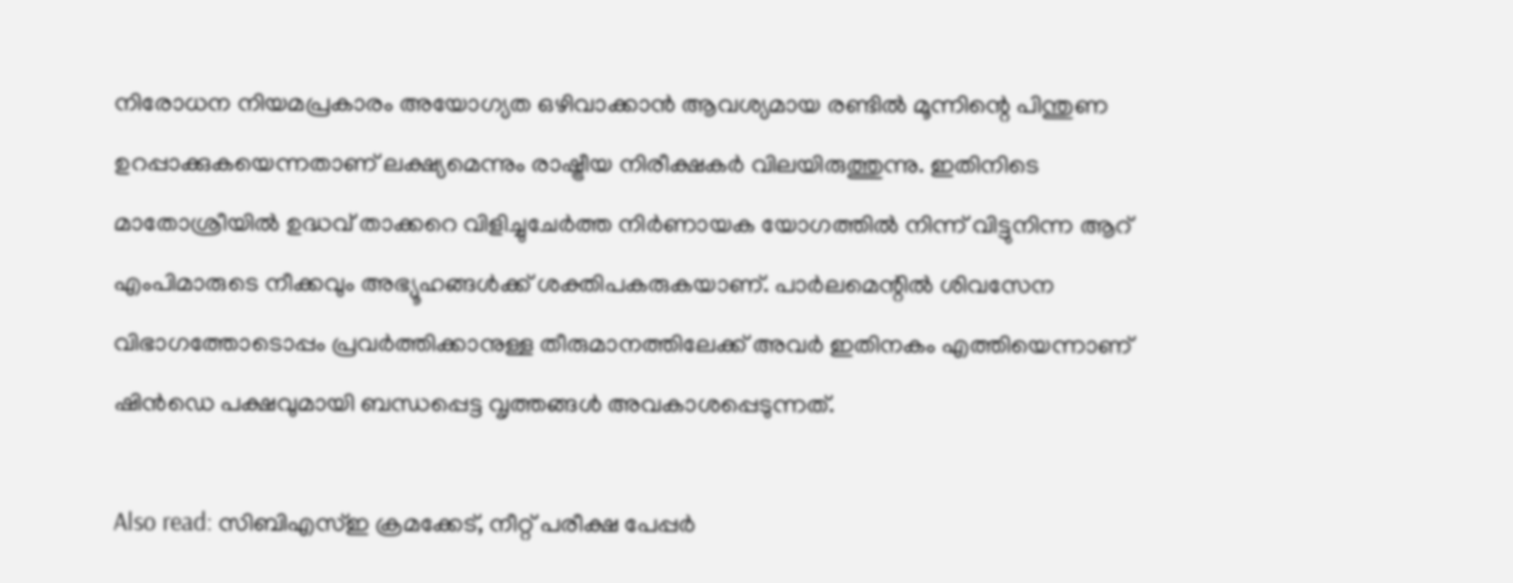നിരോധന നിയമപ്രകാരം അയോഗ്യത ഒഴിവാക്കാൻ ആവശ്യമായ രണ്ടിൽ മൂന്നിന്റെ പിന്തുണ ഉറപ്പാക്കുകയെന്നതാണ് ലക്ഷ്യമെന്നും രാഷ്ട്രീയ നിരീക്ഷകർ വിലയിരുത്തുന്നു. ഇതിനിടെ മാതോശ്രീയിൽ ഉദ്ധവ് താക്കറെ വിളിച്ചുചേർത്ത നിർണായക യോഗത്തിൽ നിന്ന് വിട്ടുനിന്ന ആറ് എംപിമാരുടെ നീക്കവും അഭ്യൂഹങ്ങൾക്ക് ശക്തിപകരുകയാണ്. പാർലമെന്റിൽ ശിവസേന വിഭാഗത്തോടൊപ്പം പ്രവർത്തിക്കാനുള്ള തീരുമാനത്തിലേക്ക് അവർ ഇതിനകം എത്തിയെന്നാണ് ഷിൻഡെ പക്ഷവുമായി ബന്ധപ്പെട്ട വൃത്തങ്ങൾ അവകാശപ്പെടുന്നത്.

Also read: സിബിഎസ്ഇ ക്രമക്കേട്, നീറ്റ് പരീക്ഷ പേപ്പർ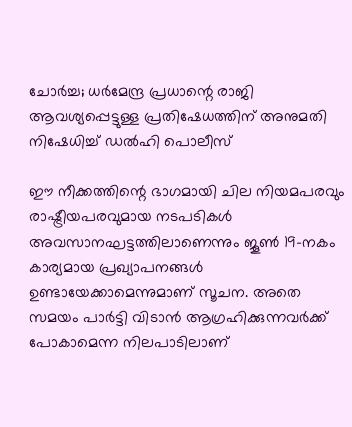ചോർച്ച; ധർമേന്ദ്ര പ്രധാന്റെ രാജി ആവശ്യപ്പെട്ടുള്ള പ്രതിഷേധത്തിന് അനുമതി നിഷേധിച്ച് ഡൽഹി പൊലീസ്

ഈ നീക്കത്തിന്റെ ഭാഗമായി ചില നിയമപരവും രാഷ്ട്രീയപരവുമായ നടപടികൾ അവസാനഘട്ടത്തിലാണെന്നും ജൂൺ 19-നകം കാര്യമായ പ്രഖ്യാപനങ്ങൾ ഉണ്ടായേക്കാമെന്നുമാണ് സൂചന. അതെ സമയം പാർട്ടി വിടാൻ ആഗ്രഹിക്കുന്നവർക്ക് പോകാമെന്ന നിലപാടിലാണ്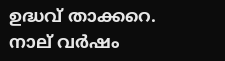ഉദ്ധവ് താക്കറെ. നാല് വർഷം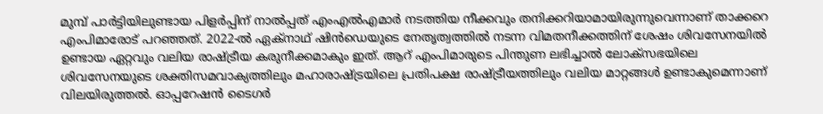മുമ്പ് പാർട്ടിയിലുണ്ടായ പിളർപ്പിന് നാൽപ്പത് എംഎൽഎമാർ നടത്തിയ നീക്കവും തനിക്കറിയാമായിരുന്നുവെന്നാണ് താക്കറെ എംപിമാരോട് പറഞ്ഞത്. 2022-ൽ ഏക്‌നാഥ് ഷിൻഡെയുടെ നേതൃത്വത്തിൽ നടന്ന വിമതനീക്കത്തിന് ശേഷം ശിവസേനയിൽ ഉണ്ടായ ഏറ്റവും വലിയ രാഷ്ട്രീയ കരുനീക്കമാകും ഇത്. ആറ് എംപിമാരുടെ പിന്തുണ ലഭിച്ചാൽ ലോക്‌സഭയിലെ ശിവസേനയുടെ ശക്തിസമവാക്യത്തിലും മഹാരാഷ്ട്രയിലെ പ്രതിപക്ഷ രാഷ്ട്രീയത്തിലും വലിയ മാറ്റങ്ങൾ ഉണ്ടാകുമെന്നാണ് വിലയിരുത്തൽ. ഓപ്പറേഷൻ ടൈഗർ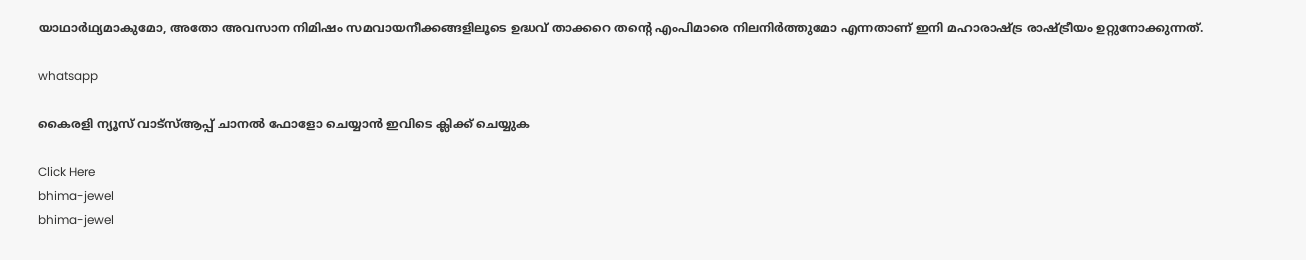യാഥാർഥ്യമാകുമോ, അതോ അവസാന നിമിഷം സമവായനീക്കങ്ങളിലൂടെ ഉദ്ധവ് താക്കറെ തന്റെ എംപിമാരെ നിലനിർത്തുമോ എന്നതാണ് ഇനി മഹാരാഷ്ട്ര രാഷ്ട്രീയം ഉറ്റുനോക്കുന്നത്.

whatsapp

കൈരളി ന്യൂസ് വാട്‌സ്ആപ്പ് ചാനല്‍ ഫോളോ ചെയ്യാന്‍ ഇവിടെ ക്ലിക്ക് ചെയ്യുക

Click Here
bhima-jewel
bhima-jewel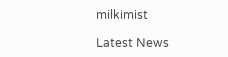milkimist

Latest News